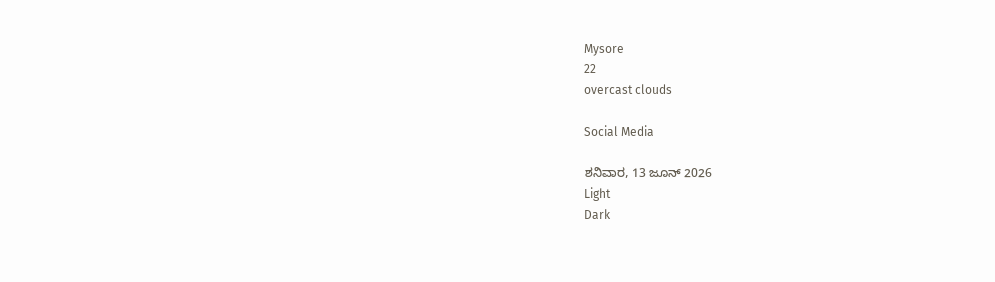Mysore
22
overcast clouds

Social Media

ಶನಿವಾರ, 13 ಜೂನ್ 2026
Light
Dark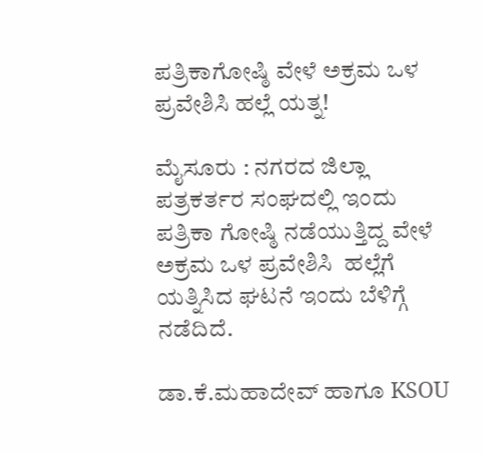ಪತ್ರಿಕಾಗೋಷ್ಠಿ ವೇಳೆ ಅಕ್ರಮ ಒಳ ಪ್ರವೇಶಿಸಿ ಹಲ್ಲೆ ಯತ್ನ!

ಮೈಸೂರು : ನಗರದ ಜಿಲ್ಲಾ ಪತ್ರಕರ್ತರ ಸಂಘದಲ್ಲಿ ಇಂದು ಪತ್ರಿಕಾ ಗೋಷ್ಠಿ ನಡೆಯುತ್ತಿದ್ದ ವೇಳೆ ಅಕ್ರಮ ಒಳ ಪ್ರವೇಶಿಸಿ  ಹಲ್ಲೆಗೆ ಯತ್ನಿಸಿದ ಘಟನೆ ಇಂದು ಬೆಳಿಗ್ಗೆ ನಡೆದಿದೆ.

ಡಾ.ಕೆ.ಮಹಾದೇವ್ ಹಾಗೂ KSOU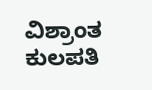ವಿಶ್ರಾಂತ ಕುಲಪತಿ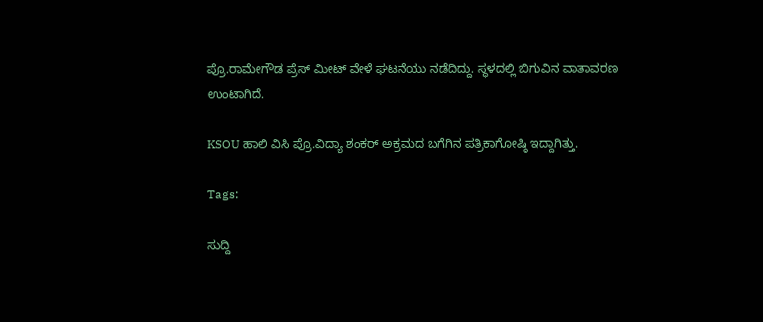ಪ್ರೊ.ರಾಮೇಗೌಡ ಪ್ರೆಸ್ ಮೀಟ್ ವೇಳೆ ಘಟನೆಯು ನಡೆದಿದ್ದು. ಸ್ಥಳದಲ್ಲಿ ಬಿಗುವಿನ ವಾತಾವರಣ ಉಂಟಾಗಿದೆ.

KSOU ಹಾಲಿ ವಿಸಿ ಪ್ರೊ.ವಿದ್ಯಾ ಶಂಕರ್ ಅಕ್ರಮದ ಬಗೆಗಿನ ಪತ್ರಿಕಾಗೋಷ್ಠಿ ಇದ್ದಾಗಿತ್ತು.

Tags:

ಸುದ್ದಿ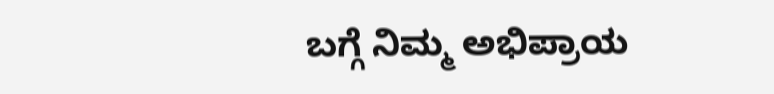ಬಗ್ಗೆ ನಿಮ್ಮ ಅಭಿಪ್ರಾಯ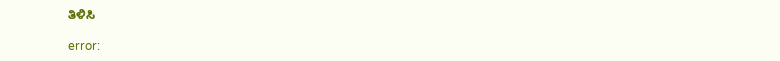ತಿಳಿಸಿ

error: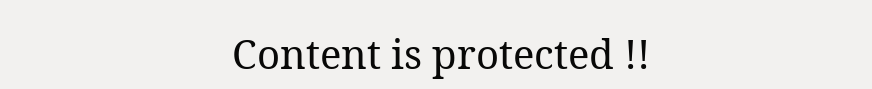Content is protected !!